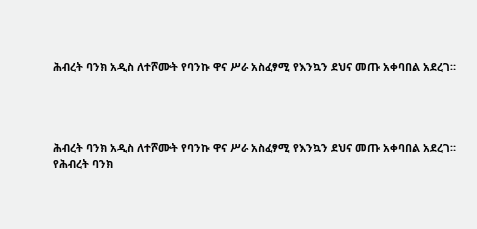ሕብረት ባንክ አዲስ ለተሾሙት የባንኩ ዋና ሥራ አስፈፃሚ የእንኳን ደህና መጡ አቀባበል አደረገ።




ሕብረት ባንክ አዲስ ለተሾሙት የባንኩ ዋና ሥራ አስፈፃሚ የእንኳን ደህና መጡ አቀባበል አደረገ።
የሕብረት ባንክ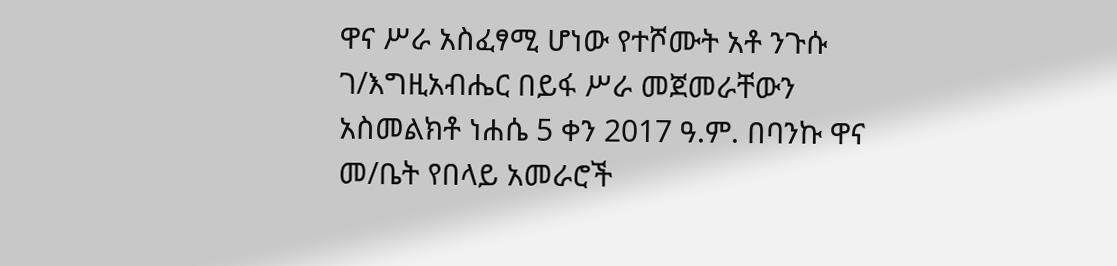ዋና ሥራ አስፈፃሚ ሆነው የተሾሙት አቶ ንጉሱ ገ/እግዚአብሔር በይፋ ሥራ መጀመራቸውን አስመልክቶ ነሐሴ 5 ቀን 2017 ዓ.ም. በባንኩ ዋና መ/ቤት የበላይ አመራሮች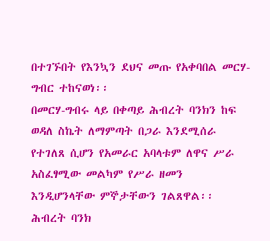በተገኙበት የእንኳን ደህና መጡ የአቀባበል መርሃ-ግብር ተከናወነ፡፡
በመርሃ-ግብሩ ላይ በቀጣይ ሕብረት ባንክን ከፍ ወዳለ ስኬት ለማምጣት በጋራ እንደሚሰራ የተገለጸ ሲሆን የአመራር አባላቱም ለዋና ሥራ አስፈፃሚው መልካም የሥራ ዘመን እንዲሆንላቸው ምኞታቸውን ገልጸዋል፡፡
ሕብረት ባንክ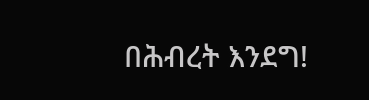በሕብረት እንደግ!